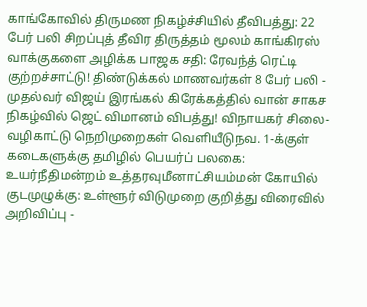காங்கோவில் திருமண நிகழ்ச்சியில் தீவிபத்து: 22 பேர் பலி சிறப்புத் தீவிர திருத்தம் மூலம் காங்கிரஸ் வாக்குகளை அழிக்க பாஜக சதி: ரேவந்த் ரெட்டி குற்றச்சாட்டு! திண்டுக்கல் மாணவர்கள் 8 பேர் பலி - முதல்வர் விஜய் இரங்கல் கிரேக்கத்தில் வான் சாகச நிகழ்வில் ஜெட் விமானம் விபத்து! விநாயகர் சிலை- வழிகாட்டு நெறிமுறைகள் வெளியீடுநவ. 1-க்குள் கடைகளுக்கு தமிழில் பெயர்ப் பலகை: உயர்நீதிமன்றம் உத்தரவுமீனாட்சியம்மன் கோயில் குடமுழுக்கு: உள்ளூர் விடுமுறை குறித்து விரைவில் அறிவிப்பு -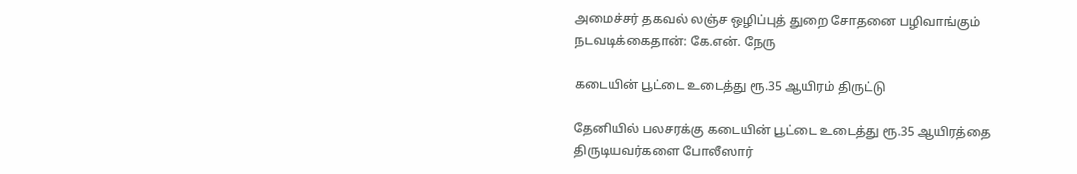அமைச்சர் தகவல் லஞ்ச ஒழிப்புத் துறை சோதனை பழிவாங்கும் நடவடிக்கைதான்: கே.என். நேரு

கடையின் பூட்டை உடைத்து ரூ.35 ஆயிரம் திருட்டு

தேனியில் பலசரக்கு கடையின் பூட்டை உடைத்து ரூ.35 ஆயிரத்தை திருடியவர்களை போலீஸார்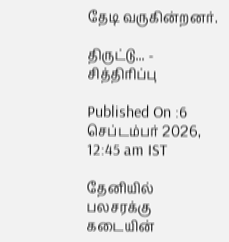தேடி வருகின்றனர்.

திருட்டு... - சித்திரிப்பு

Published On :6 செப்டம்பர் 2026, 12:45 am IST

தேனியில் பலசரக்கு கடையின்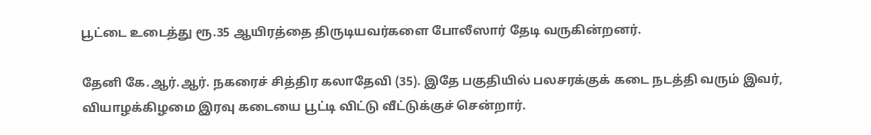பூட்டை உடைத்து ரூ.35 ஆயிரத்தை திருடியவர்களை போலீஸார் தேடி வருகின்றனர்.

தேனி கே.ஆர்.ஆர். நகரைச் சித்திர கலாதேவி (35). இதே பகுதியில் பலசரக்குக் கடை நடத்தி வரும் இவர், வியாழக்கிழமை இரவு கடையை பூட்டி விட்டு வீட்டுக்குச் சென்றார்.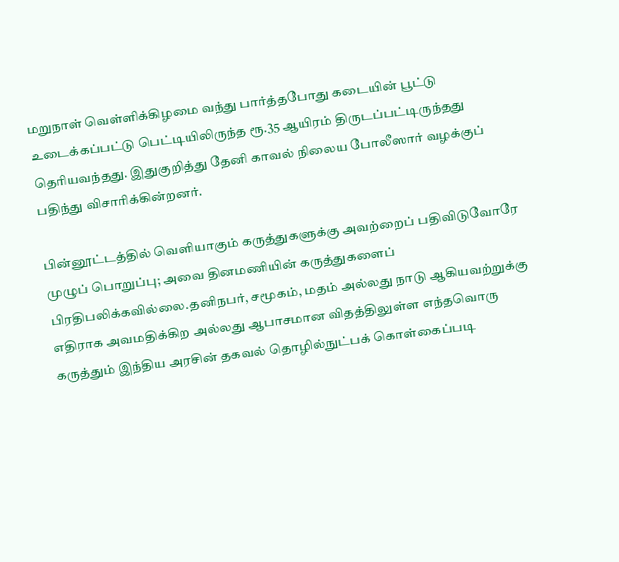மறுநாள் வெள்ளிக்கிழமை வந்து பார்த்தபோது கடையின் பூட்டு உடைக்கப்பட்டு பெட்டியிலிருந்த ரூ.35 ஆயிரம் திருடப்பட்டிருந்தது தெரியவந்தது. இதுகுறித்து தேனி காவல் நிலைய போலீஸார் வழக்குப் பதிந்து விசாரிக்கின்றனர்.

பின்னூட்டத்தில் வெளியாகும் கருத்துகளுக்கு அவற்றைப் பதிவிடுவோரே முழுப் பொறுப்பு; அவை தினமணியின் கருத்துகளைப் பிரதிபலிக்கவில்லை.தனிநபர், சமூகம், மதம் அல்லது நாடு ஆகியவற்றுக்கு எதிராக அவமதிக்கிற அல்லது ஆபாசமான விதத்திலுள்ள எந்தவொரு கருத்தும் இந்திய அரசின் தகவல் தொழில்நுட்பக் கொள்கைப்படி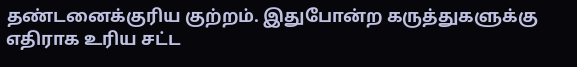தண்டனைக்குரிய குற்றம். இதுபோன்ற கருத்துகளுக்கு எதிராக உரிய சட்ட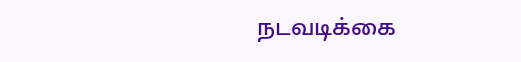நடவடிக்கை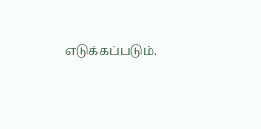எடுக்கப்படும்.